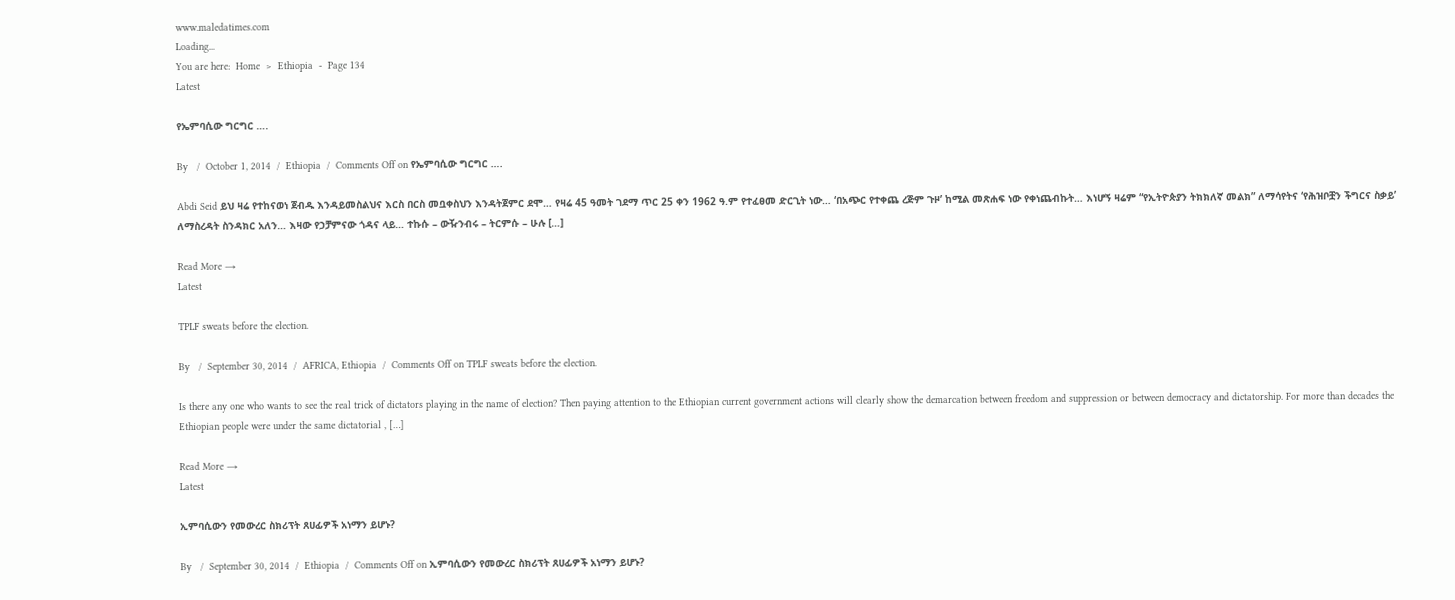www.maledatimes.com
Loading...
You are here:  Home  >  Ethiopia  -  Page 134
Latest

የኤምባሲው ግርግር ….

By   /  October 1, 2014  /  Ethiopia  /  Comments Off on የኤምባሲው ግርግር ….

Abdi Seid ይህ ዛሬ የተከናወነ ጀብዱ እንዳይመስልህና እርስ በርስ መቧቀስህን እንዳትጀምር ደሞ… የዛሬ 45 ዓመት ገደማ ጥር 25 ቀን 1962 ዓ.ም የተፈፀመ ድርጊት ነው… ‘በአጭር የተቀጨ ረጅም ጉዞ’ ከሚል መጽሐፍ ነው የቀነጨብኩት… እነሆኝ ዛሬም “የኢትዮጵያን ትክክለኛ መልክ” ለማሳየትና ‘የሕዝቦቿን ችግርና ስቃይ’ ለማስረዳት ስንዳክር አለን… እዛው የኃቻምናው ጎዳና ላይ… ተኩሱ – ውዥንብሩ – ትርምሱ – ሁሉ […]

Read More →
Latest

TPLF sweats before the election.

By   /  September 30, 2014  /  AFRICA, Ethiopia  /  Comments Off on TPLF sweats before the election.

Is there any one who wants to see the real trick of dictators playing in the name of election? Then paying attention to the Ethiopian current government actions will clearly show the demarcation between freedom and suppression or between democracy and dictatorship. For more than decades the Ethiopian people were under the same dictatorial , […]

Read More →
Latest

ኢምባሲውን የመውረር ስክሪፕት ጸሀፊዎች አነማን ይሆኑ?

By   /  September 30, 2014  /  Ethiopia  /  Comments Off on ኢምባሲውን የመውረር ስክሪፕት ጸሀፊዎች አነማን ይሆኑ?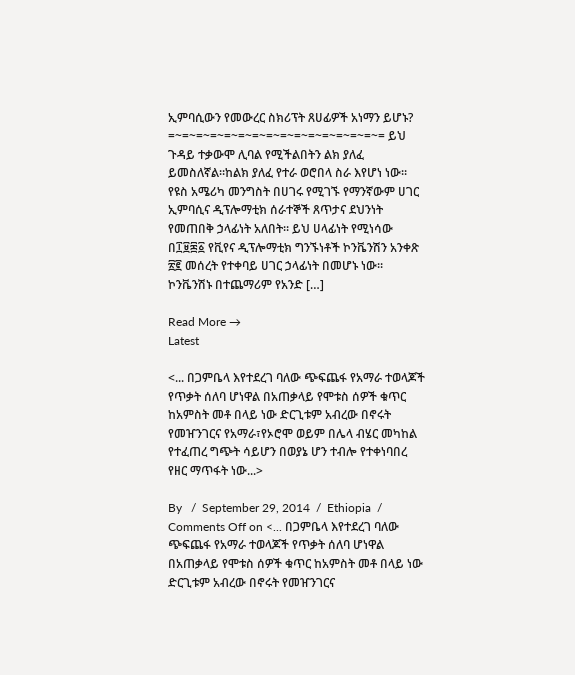ኢምባሲውን የመውረር ስክሪፕት ጸሀፊዎች አነማን ይሆኑ? =~=~=~=~=~=~=~=~=~=~=~=~=~=~=~= ይህ ጉዳይ ተቃውሞ ሊባል የሚችልበትን ልክ ያለፈ ይመስለኛል።ከልክ ያለፈ የተራ ወሮበላ ስራ እየሆነ ነው። የዩስ አሜሪካ መንግስት በሀገሩ የሚገኙ የማንኛውም ሀገር ኢምባሲና ዲፕሎማቲክ ሰራተኞች ጸጥታና ደህንነት የመጠበቅ ኃላፊነት አለበት። ይህ ሀላፊነት የሚነሳው በ፲፱፷፩ የቪየና ዲፕሎማቲክ ግንኙነቶች ኮንቬንሽን አንቀጽ ፳፪ መሰረት የተቀባይ ሀገር ኃላፊነት በመሆኑ ነው። ኮንቬንሽኑ በተጨማሪም የአንድ […]

Read More →
Latest

<... በጋምቤላ እየተደረገ ባለው ጭፍጨፋ የአማራ ተወላጆች የጥቃት ሰለባ ሆነዋል በአጠቃላይ የሞቱስ ሰዎች ቁጥር ከአምስት መቶ በላይ ነው ድርጊቱም አብረው በኖሩት የመዠንገርና የአማራ፣የኦሮሞ ወይም በሌላ ብሄር መካከል የተፈጠረ ግጭት ሳይሆን በወያኔ ሆን ተብሎ የተቀነባበረ የዘር ማጥፋት ነው...>

By   /  September 29, 2014  /  Ethiopia  /  Comments Off on <... በጋምቤላ እየተደረገ ባለው ጭፍጨፋ የአማራ ተወላጆች የጥቃት ሰለባ ሆነዋል በአጠቃላይ የሞቱስ ሰዎች ቁጥር ከአምስት መቶ በላይ ነው ድርጊቱም አብረው በኖሩት የመዠንገርና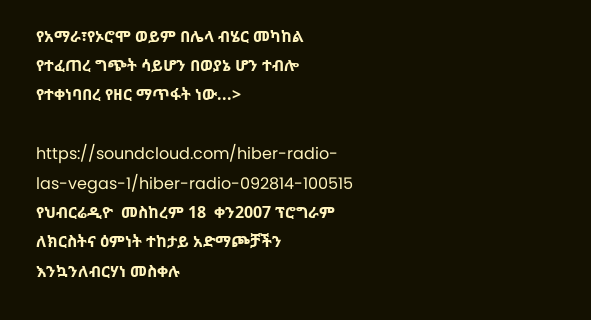የአማራ፣የኦሮሞ ወይም በሌላ ብሄር መካከል የተፈጠረ ግጭት ሳይሆን በወያኔ ሆን ተብሎ የተቀነባበረ የዘር ማጥፋት ነው...>

https://soundcloud.com/hiber-radio-las-vegas-1/hiber-radio-092814-100515 የህብርሬዲዮ  መስከረም 18  ቀን2007 ፕሮግራም ለክርስትና ዕምነት ተከታይ አድማጮቻችን እንኳንለብርሃነ መስቀሉ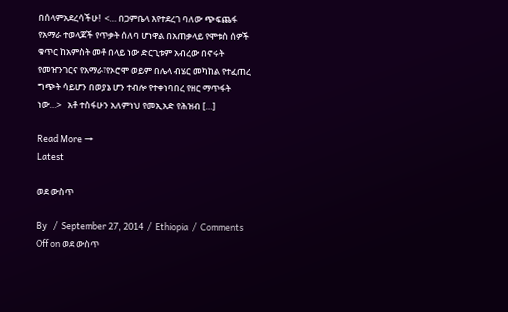በሰላምአደረሳችሁ!  <… በጋምቤላ እየተደረገ ባለው ጭፍጨፋ የአማራ ተወላጆች የጥቃት ሰለባ ሆነዋል በአጠቃላይ የሞቱስ ሰዎች ቁጥር ከአምስት መቶ በላይ ነው ድርጊቱም አብረው በኖሩት የመዠንገርና የአማራ፣የኦሮሞ ወይም በሌላ ብሄር መካከል የተፈጠረ ግጭት ሳይሆን በወያኔ ሆን ተብሎ የተቀነባበረ የዘር ማጥፋት ነው…>   አቶ ተስፋሁን አለምነህ የመኢአድ የሕዝብ […]

Read More →
Latest

ወደ ውስጥ

By   /  September 27, 2014  /  Ethiopia  /  Comments Off on ወደ ውስጥ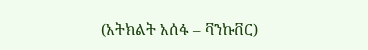(አትክልት አሰፋ – ቫንኩቨር)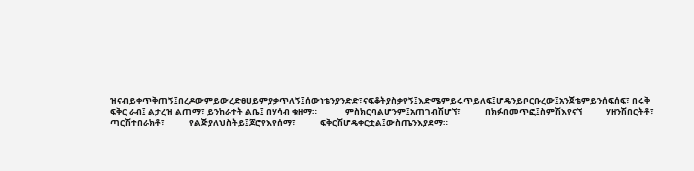ዝናብይቀጥቅጠኝ፤በረዶውምይውረድፀሀይምያቃጥለኝ፤ሰውነቴንያንድድ፣ናፍቆትያስቃየኝ፤እድሜምይሩጥይለፍ፤ሆዴንይቦርቡረው፤አንጀቴምይንሰፍሰፍ፣ በሩቅ ፍቅር ራብ፤ ልታረዝ ልጠማ፣ ይንከራተት ልቤ፤ በሃሳብ ቁዘማ።              ምስክርባልሆንም፤አጠገብሽሆኘ፣            በክፉበመጥፎ፤ስምሽእየናኘ            ሃዘንሽበርትቶ፣            ጣርሽተበራክቶ፣            የልጅያለህስትይ፤ጆሮየእየሰማ፣            ፍቅርሽሆዴቀርቷል፤ውስጤንእያደማ።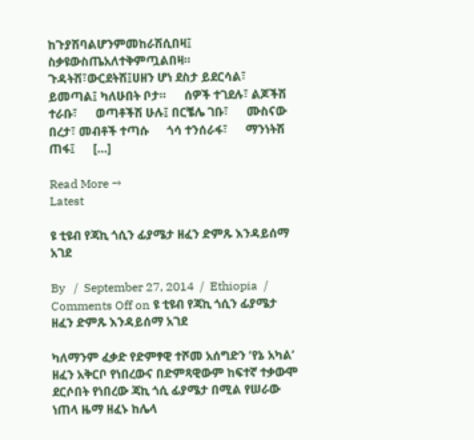ከጉያሽባልሆንምመከራሽሲበዛ፤            ስቃዩውስጤአለተቅምጧልበዛ።   ጉዳትሽ፣ውርደትሽ፤ሀዘን ሆነ ደስታ ይደርሳል፣ ይመጣል፤ ካለሁበት ቦታ።      ሰዎች ተገደሉ፣ ልጆችሽ ተራቡ፣      ወጣቶችሽ ሁሉ፤ በርቼሌ ገቡ፣      ሙስናው በረታ፣ መብቶች ተጣሱ      ጎሳ ተንሰራፋ፣      ማንነትሽ ጠፋ፤      […]

Read More →
Latest

ዩ ቲዩብ የጃኪ ጎሲን ፊያሜታ ዘፈን ድምጹ እንዳይሰማ አገደ

By   /  September 27, 2014  /  Ethiopia  /  Comments Off on ዩ ቲዩብ የጃኪ ጎሲን ፊያሜታ ዘፈን ድምጹ እንዳይሰማ አገደ

ካለማንም ፈቃድ የድምፃዊ ተሾመ አሰግድን ‘የኔ አካል’ ዘፈን አቅርቦ የነበረውና በድምጻዊውም ከፍተኛ ተቃውሞ ደርሶበት የነበረው ጃኪ ጎሲ ፊያሜታ በሚል የሠራው ነጠላ ዜማ ዘፈኑ ከሌላ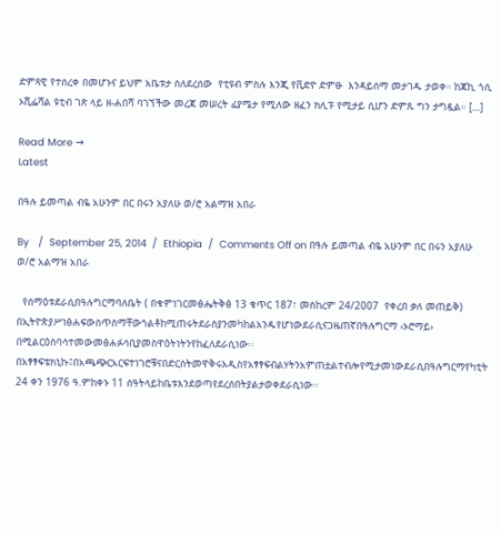ድምጻዊ የተሰረቀ በመሆኑና ይህም አቤቱታ ስለደረሰው  የቲዩብ ምስሉ እንጂ የቪድዮ ድምፁ  እንዳይሰማ መታገዱ ታወቀ። ከጃኪ ጎሲ ኦሺፌሻል ዩቲብ ገጽ ላይ ዘ-ሐበሻ ባገኘችው መረጃ መሠረት ፊያሜታ የሚለው ዘፈን ክሊፑ የሚታይ ሲሆን ድምጹ ግን ታግዷል። […]

Read More →
Latest

በዓሉ ይመጣል ብዬ አሁንም በር በሩን አያለሁ ወ/ሮ አልማዝ አበራ

By   /  September 25, 2014  /  Ethiopia  /  Comments Off on በዓሉ ይመጣል ብዬ አሁንም በር በሩን አያለሁ ወ/ሮ አልማዝ አበራ

  የሰማዕቱደራሲበዓሉግርማባለቤት ( በቁምነገርመፅሔትቅፅ 13 ቁጥር 187፣ መስከረም 24/2007  የቀረበ ቃለ መጠይቅ) በኢትዮጵያሥነፅሐፍውስጥስማቸውጎልቶከሚጠሩትደራስያንመካከልአንዱየሆነውደራሲናጋዜጠኛበዓሉግርማ ‹ኦሮማይ› በሚልርዕስባሳተመውመፅሐፉሳቢያመስዋዕትነትንየከፈለደራሲነው፡፡በአፃፃፍቴክኒኩ፤በአጫጭርአርፍተነገሮቹናበድርሰትመዋቅሩአዲስየአፃፃፍብልሃትንአምጠቷልተብሎየሚታመነውደራሲበዓሉግርማየካቲት 24 ቀን 1976 ዓ.ምከቀኑ 11 ሰዓትላይከቤቱእንደወጣየደረሰበትያልታወቀደራሲነው፡፡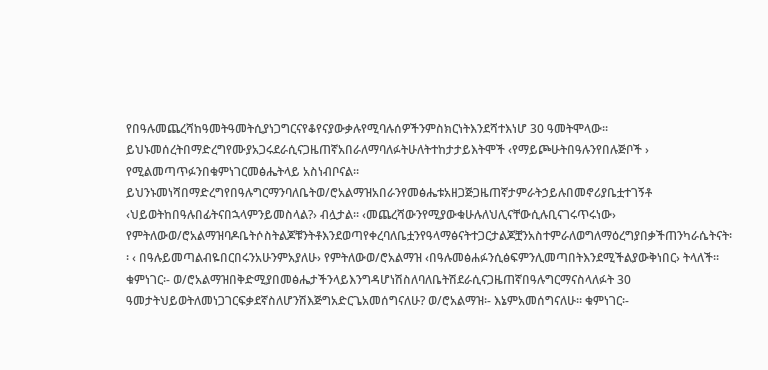የበዓሉመጨረሻከዓመትዓመትሲያነጋግርናየቆየናያውቃሉየሚባሉሰዎችንምስክርነትእንደሻተእነሆ 30 ዓመትሞላው፡፡ይህኑመሰረትበማድረግየሙያአጋሩደራሲናጋዜጠኛአበራለማባለፉትሁለትተከታታይእትሞች ‹የማይጮሁትበዓሉንየበሉጅቦች › የሚልመጣጥፉንበቁምነገርመፅሔትላይ አስነብቦናል፡፡ይህንኑመነሻበማድረግየበዓሉግርማንባለቤትወ/ሮአልማዝአበራንየመፅሔቱአዘጋጅጋዜጠኛታምራትኃይሉበመኖሪያቤቷተገኝቶ ‹ህይወትከበዓሉበፊትናበኋላምንይመስላል?› ብሏታል፡፡ ‹መጨረሻውንየሚያውቁሁሉለህሊናቸውሲሉቢናገሩጥሩነው› የምትለውወ/ሮአልማዝባዶቤትሶስትልጆቹንትቶእንደወጣየቀረባለቤቷንየዓላማፅናትተጋርታልጆቿንአስተምራለወግለማዕረግያበቃችጠንካራሴትናት፡፡ ‹ በዓሉይመጣልብዬበርበሩንአሁንምአያለሁ› የምትለውወ/ሮአልማዝ ‹በዓሉመፅሐፉንሲፅፍምንሊመጣበትእንደሚችልያውቅነበር› ትላለች፡፡ ቁምነገር፡- ወ/ሮአልማዝበቅድሚያበመፅሔታችንላይእንግዳሆነሽስለባለቤትሽደራሲናጋዜጠኛበዓሉግርማናስላለፉት 30 ዓመታትህይወትለመነጋገርፍቃደኛስለሆንሽእጅግአድርጌአመሰግናለሁ? ወ/ሮአልማዝ፡- እኔምአመሰግናለሁ፡፡ ቁምነገር፡-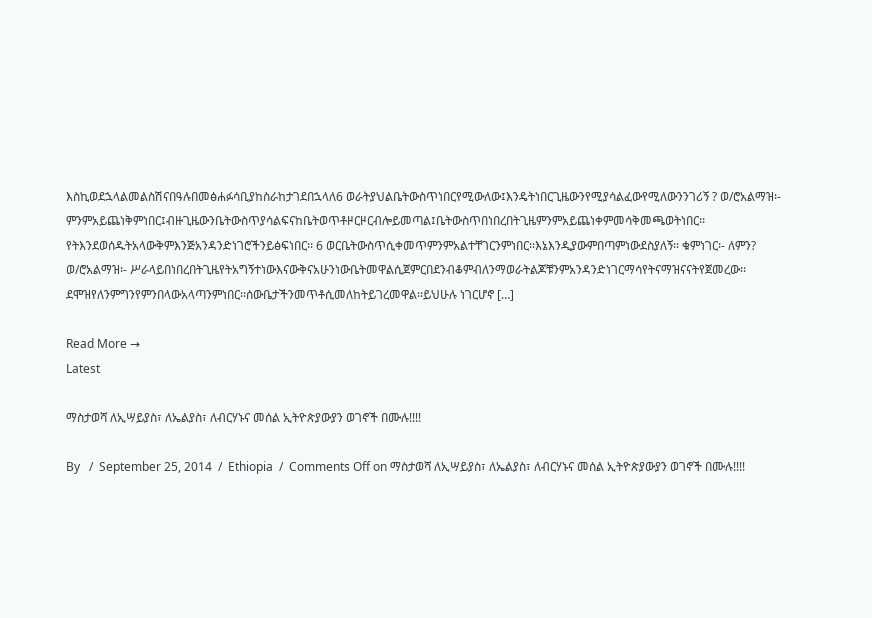እስኪወደኋላልመልስሽናበዓሉበመፅሐፉሳቢያከስራከታገደበኋላለ6 ወራትያህልቤትውስጥነበርየሚውለው፤እንዴትነበርጊዜውንየሚያሳልፈውየሚለውንንገሪኝ ? ወ/ሮአልማዝ፡- ምንምአይጨነቅምነበር፤ብዙጊዜውንቤትውስጥያሳልፍናከቤትወጥቶዞርዞርብሎይመጣል፤ቤትውስጥበነበረበትጊዜምንምአይጨነቀምመሳቅመጫወትነበር፡፡የትእንደወሰዱትአላውቅምእንጅአንዳንድነገሮችንይፅፍነበር፡፡ 6 ወርቤትውስጥሲቀመጥምንምአልተቸገርንምነበር፡፡እኔእንዲያውምበጣምነውደስያለኝ፡፡ ቁምነገር፡- ለምን? ወ/ሮአልማዝ፡- ሥራላይበነበረበትጊዜየትአግኝተነውእናውቅናአሁንነውቤትመዋልሲጀምርበደንብቆምብለንማወራትልጆቹንምአንዳንድነገርማሳየትናማዝናናትየጀመረው፡፡ደሞዝየለንምግንየምንበላውአላጣንምነበር፡፡ሰውቤታችንመጥቶሲመለከትይገረመዋል፡፡ይህሁሉ ነገርሆኖ […]

Read More →
Latest

ማስታወሻ ለኢሣይያስ፣ ለኤልያስ፣ ለብርሃኑና መሰል ኢትዮጵያውያን ወገኖች በሙሉ!!!!

By   /  September 25, 2014  /  Ethiopia  /  Comments Off on ማስታወሻ ለኢሣይያስ፣ ለኤልያስ፣ ለብርሃኑና መሰል ኢትዮጵያውያን ወገኖች በሙሉ!!!!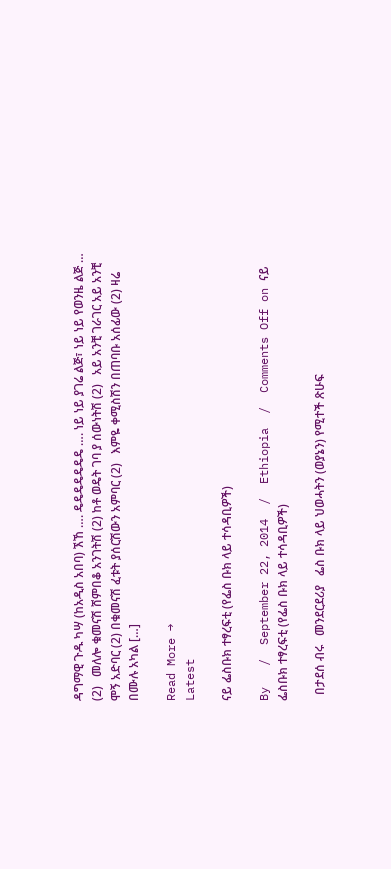ዳግማዊ ጉዱ ካሣ (ከአዲስ አበባ) ኧኸ …. ዴዴዴዴዴዴዴ …. ነይ ነይ ያገሬ ልጅ፣ ነይ ነይ የወንዜ ልጅ … (2)   መለሎ ቁመናሽ ሸምበቆ አንገትሽ (2) ከቶ ወዴት ገባ ያ ሰውነትሽ (2)   አይ አንቺ ገራገር አይ አንቺ ሞኝ አድባር (2) በቁመናሽ ፈቱት ያሰርሽውን አምባር (2)   እምዬ ቀሚስሽን በጠባቡ አሰፊው (2) ዛሬ በሙሉ አካል […]

Read More →
Latest

ናይ ፌስቡክ ተፃረፍቲ (የፌስ ቡክ ላይ ተሳዳቢዎች)

By   /  September 22, 2014  /  Ethiopia  /  Comments Off on ናይ ፌስቡክ ተፃረፍቲ (የፌስ ቡክ ላይ ተሳዳቢዎች)

  በታደሰ ብሩ   መንደርደሪያ   ፌስ ቡክ ላይ ህወሓትን (ወያኔን) የሚተች ጽሁፍ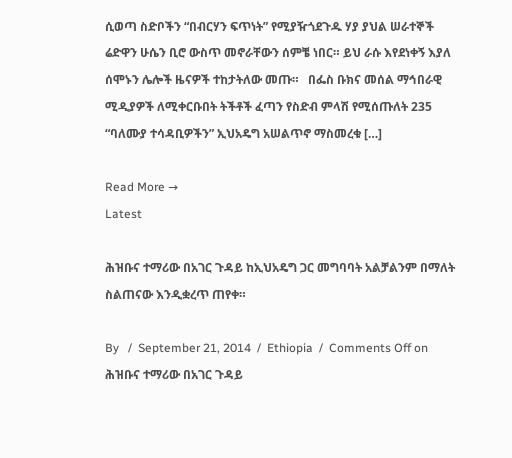ሲወጣ ስድቦችን “በብርሃን ፍጥነት” የሚያዥጎደጉዱ ሃያ ያህል ሠራተኞች ሬድዋን ሁሴን ቢሮ ውስጥ መኖራቸውን ሰምቼ ነበር። ይህ ራሱ እየደነቀኝ እያለ ሰሞኑን ሌሎች ዜናዎች ተከታትለው መጡ።   በፌስ ቡክና መሰል ማኅበራዊ ሚዲያዎች ለሚቀርቡበት ትችቶች ፈጣን የስድብ ምላሽ የሚሰጡለት 235 “ባለሙያ ተሳዳቢዎችን” ኢህአዴግ አሠልጥኖ ማስመረቁ […]

Read More →
Latest

ሕዝቡና ተማሪው በአገር ጉዳይ ከኢህአዴግ ጋር መግባባት አልቻልንም በማለት ስልጠናው እንዲቋረጥ ጠየቀ።

By   /  September 21, 2014  /  Ethiopia  /  Comments Off on ሕዝቡና ተማሪው በአገር ጉዳይ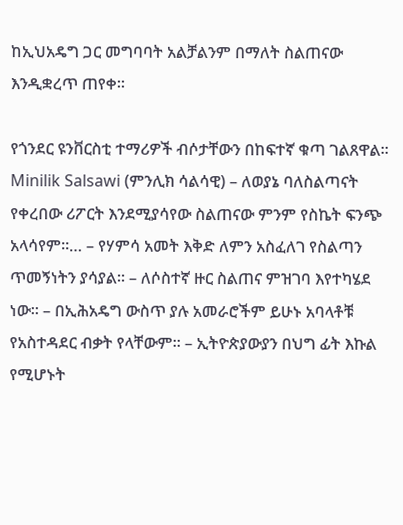ከኢህአዴግ ጋር መግባባት አልቻልንም በማለት ስልጠናው እንዲቋረጥ ጠየቀ።

የጎንደር ዩንቨርስቲ ተማሪዎች ብሶታቸውን በከፍተኛ ቁጣ ገልጸዋል። Minilik Salsawi (ምንሊክ ሳልሳዊ) – ለወያኔ ባለስልጣናት የቀረበው ሪፖርት እንደሚያሳየው ስልጠናው ምንም የስኬት ፍንጭ አላሳየም።… – የሃምሳ አመት እቅድ ለምን አስፈለገ የስልጣን ጥመኝነትን ያሳያል። – ለሶስተኛ ዙር ስልጠና ምዝገባ እየተካሄደ ነው። – በኢሕአዴግ ውስጥ ያሉ አመራሮችም ይሁኑ አባላቶቹ የአስተዳደር ብቃት የላቸውም። – ኢትዮጵያውያን በህግ ፊት እኩል የሚሆኑት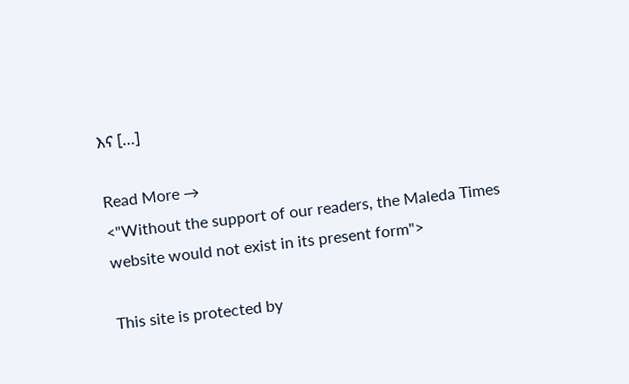እና […]

Read More →
<"Without the support of our readers, the Maleda Times website would not exist in its present form">

This site is protected by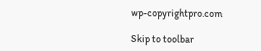wp-copyrightpro.com

Skip to toolbar